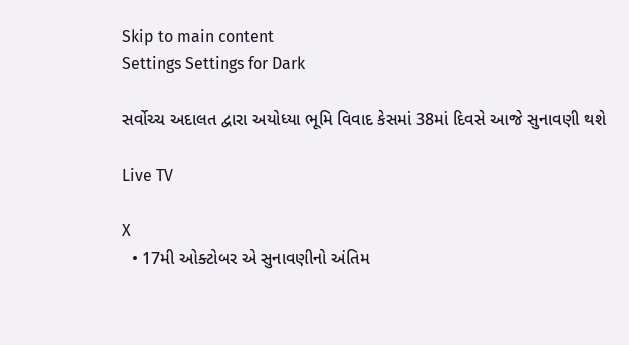Skip to main content
Settings Settings for Dark

સર્વોચ્ચ અદાલત દ્વારા અયોધ્યા ભૂમિ વિવાદ કેસમાં 38માં દિવસે આજે સુનાવણી થશે

Live TV

X
  • 17મી ઓક્ટોબર એ સુનાવણીનો અંતિમ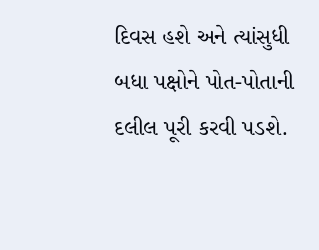દિવસ હશે અને ત્યાંસુધી બધા પક્ષોને પોત-પોતાની દલીલ પૂરી કરવી પડશે.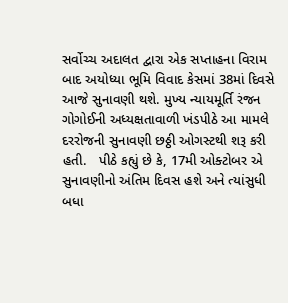સર્વોચ્ચ અદાલત દ્વારા એક સપ્તાહના વિરામ બાદ અયોધ્યા ભૂમિ વિવાદ કેસમાં 38માં દિવસે આજે સુનાવણી થશે. મુખ્ય ન્યાયમૂર્તિ રંજન ગોગોઈની અધ્યક્ષતાવાળી ખંડપીઠે આ મામલે દરરોજની સુનાવણી છઠ્ઠી ઓગસ્ટથી શરૂ કરી હતી.   પીઠે કહ્યું છે કે, 17મી ઓક્ટોબર એ સુનાવણીનો અંતિમ દિવસ હશે અને ત્યાંસુધી બધા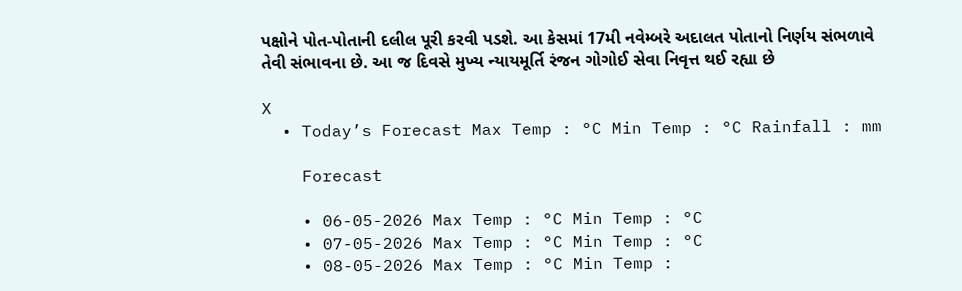પક્ષોને પોત-પોતાની દલીલ પૂરી કરવી પડશે. આ કેસમાં 17મી નવેમ્બરે અદાલત પોતાનો નિર્ણય સંભળાવે તેવી સંભાવના છે. આ જ દિવસે મુખ્ય ન્યાયમૂર્તિ રંજન ગોગોઈ સેવા નિવૃત્ત થઈ રહ્યા છે

X
  • Today’s Forecast Max Temp : °C Min Temp : °C Rainfall : mm

    Forecast

    • 06-05-2026 Max Temp : °C Min Temp : °C
    • 07-05-2026 Max Temp : °C Min Temp : °C
    • 08-05-2026 Max Temp : °C Min Temp :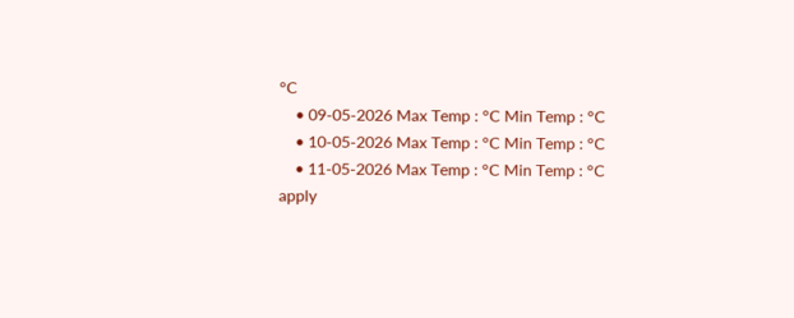°C
    • 09-05-2026 Max Temp : °C Min Temp : °C
    • 10-05-2026 Max Temp : °C Min Temp : °C
    • 11-05-2026 Max Temp : °C Min Temp : °C
apply